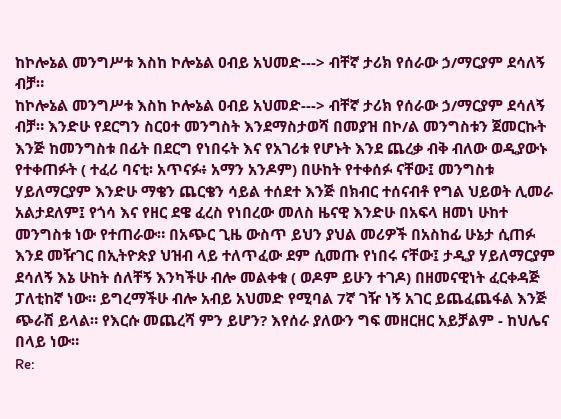ከኮሎኔል መንግሥቱ እስከ ኮሎኔል ዐብይ አህመድ---> ብቸኛ ታሪክ የሰራው ኃ/ማርያም ደሳለኝ ብቻ።
ከኮሎኔል መንግሥቱ እስከ ኮሎኔል ዐብይ አህመድ---> ብቸኛ ታሪክ የሰራው ኃ/ማርያም ደሳለኝ ብቻ። እንድሁ የደርግን ስርዐተ መንግስት እንደማስታወሻ በመያዝ በኮ/ል መንግስቱን ጀመርኩት እንጅ ከመንግስቱ በፊት በደርግ የነበሩት እና የአገሪቱ የሆኑት እንደ ጨረቃ ብቅ ብለው ወዲያውኑ የተቀጠፉት ( ተፈሪ ባናቲ፡ አጥናፉ፥ አማን አንዶም) በሁከት የተቀሰፉ ናቸው፤ መንግስቱ ሃይለማርያም እንድሁ ማቄን ጨርቄን ሳይል ተሰደተ እንጅ በክብር ተሰናብቶ የግል ህይወት ሊመራ አልታደለም፤ የጎሳ እና የዘር ደዌ ፈረስ የነበረው መለስ ዜናዊ እንድሁ በአፍላ ዘመነ ሁከተ መንግስቱ ነው የተጠራው። በአጭር ጊዜ ውስጥ ይህን ያህል መሪዎች በአስከፊ ሁኔታ ሲጠፉ እንደ መዥገር በኢትዮጵያ ህዝብ ላይ ተለጥፈው ደም ሲመጡ የነበሩ ናቸው፤ ታዲያ ሃይለማርያም ደሳለኝ እኔ ሁከት ሰለቸኝ እንካችሁ ብሎ መልቀቁ ( ወዶም ይሁን ተገዶ) በዘመናዊነት ፈርቀዳጅ ፓለቲከኛ ነው። ይግረማችሁ ብሎ አብይ አህመድ የሚባል 7ኛ ገዥ ነኝ አገር ይጨፈጨፋል እንጅ ጭራሽ ይላል። የእርሱ መጨረሻ ምን ይሆን? እየሰራ ያለውን ግፍ መዘርዘር አይቻልም - ከህሌና በላይ ነው።
Re: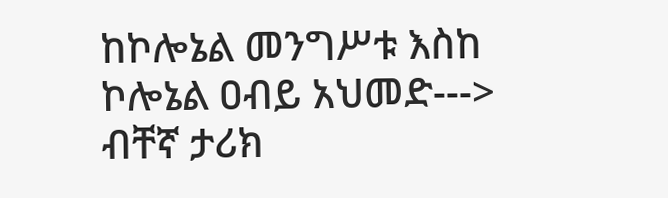ከኮሎኔል መንግሥቱ እስከ ኮሎኔል ዐብይ አህመድ---> ብቸኛ ታሪክ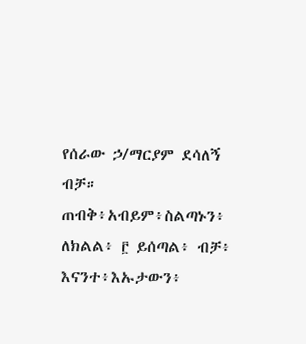የሰራው ኃ/ማርያም ደሳለኝ ብቻ።
ጠብቅ፥አብይም፥ስልጣኑን፥ ለክልል፥ ፫ ይሰጣል፥ ብቻ፥ እናንተ፥እኡታውን፥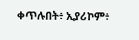ቀጥሉበት፥ ኢያሪኮም፥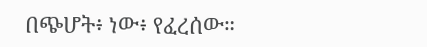በጭሆት፥ ነው፥ የፈረሰው።